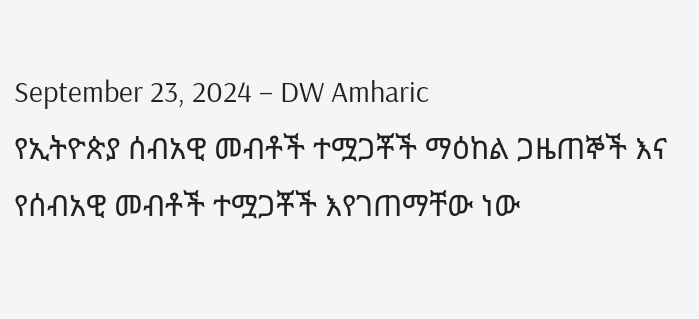September 23, 2024 – DW Amharic
የኢትዮጵያ ሰብአዊ መብቶች ተሟጋቾች ማዕከል ጋዜጠኞች እና የሰብአዊ መብቶች ተሟጋቾች እየገጠማቸው ነው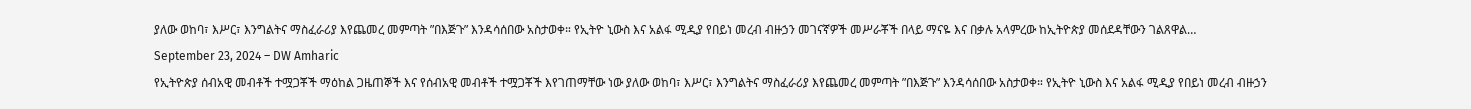ያለው ወከባ፣ እሥር፣ እንግልትና ማስፈራሪያ እየጨመረ መምጣት ”በእጅጉ” እንዳሳሰበው አስታወቀ። የኢትዮ ኒውስ እና አልፋ ሚዲያ የበይነ መረብ ብዙኃን መገናኛዎች መሥራቾች በላይ ማናዬ እና በቃሉ አላምረው ከኢትዮጵያ መሰደዳቸውን ገልጸዋል…
September 23, 2024 – DW Amharic
የኢትዮጵያ ሰብአዊ መብቶች ተሟጋቾች ማዕከል ጋዜጠኞች እና የሰብአዊ መብቶች ተሟጋቾች እየገጠማቸው ነው ያለው ወከባ፣ እሥር፣ እንግልትና ማስፈራሪያ እየጨመረ መምጣት ”በእጅጉ” እንዳሳሰበው አስታወቀ። የኢትዮ ኒውስ እና አልፋ ሚዲያ የበይነ መረብ ብዙኃን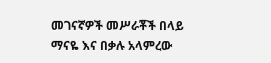መገናኛዎች መሥራቾች በላይ ማናዬ እና በቃሉ አላምረው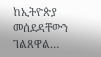ከኢትዮጵያ መሰደዳቸውን ገልጸዋል…